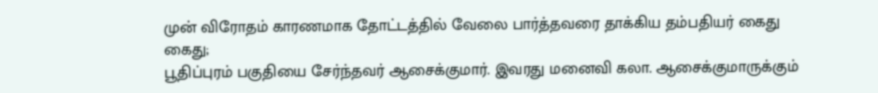முன் விரோதம் காரணமாக தோட்டத்தில் வேலை பார்த்தவரை தாக்கிய தம்பதியர் கைது
கைது;
பூதிப்புரம் பகுதியை சேர்ந்தவர் ஆசைக்குமார். இவரது மனைவி கலா. ஆசைக்குமாருக்கும்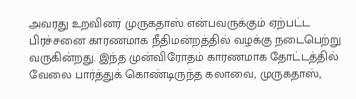அவரது உறவினர் முருகதாஸ் என்பவருக்கும் ஏற்பட்ட பிரச்சனை காரணமாக நீதிமன்றத்தில் வழக்கு நடைபெற்று வருகின்றது. இந்த முன்விரோதம் காரணமாக தோட்டத்தில் வேலை பார்த்துக் கொண்டிருந்த கலாவை, முருகதாஸ்,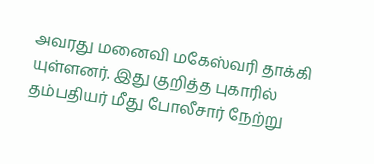அவரது மனைவி மகேஸ்வரி தாக்கி யுள்ளனர். இது குறித்த புகாரில் தம்பதியர் மீது போலீசார் நேற்று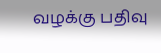வழக்கு பதிவு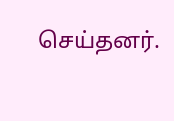செய்தனர்.